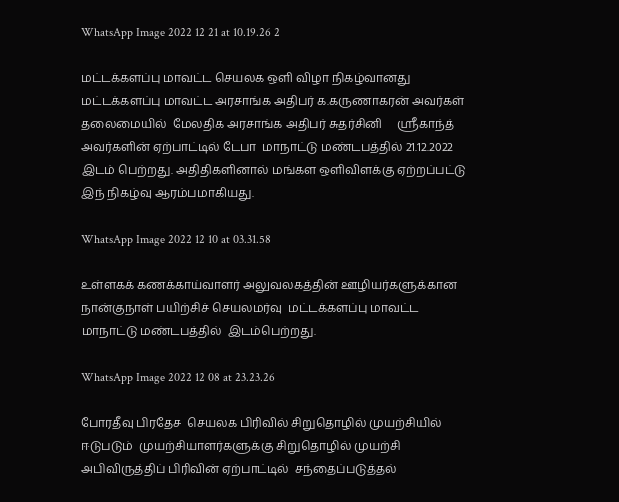WhatsApp Image 2022 12 21 at 10.19.26 2

மட்டக்களப்பு மாவட்ட செயலக ஒளி விழா நிகழ்வானது மட்டக்களப்பு மாவட்ட அரசாங்க அதிபர் க.கருணாகரன் அவர்கள் தலைமையில்  மேலதிக அரசாங்க அதிபர் சுதர்சினி     ஸ்ரீகாந்த் அவர்களின் ஏற்பாட்டில் டேபா  மாநாட்டு மண்டபத்தில் 21.12.2022  இடம் பெற்றது. அதிதிகளினால் மங்கள ஒளிவிளக்கு ஏற்றப்பட்டு இந் நிகழ்வு ஆரம்பமாகியது.

WhatsApp Image 2022 12 10 at 03.31.58

உள்ளகக் கணக்காய்வாளர் அலுவலகத்தின் ஊழியர்களுக்கான நான்குநாள் பயிற்சிச் செயலமர்வு  மட்டக்களப்பு மாவட்ட மாநாட்டு மண்டபத்தில்  இடம்பெற்றது.

WhatsApp Image 2022 12 08 at 23.23.26

போரதீவு பிரதேச  செயலக பிரிவில் சிறுதொழில் முயற்சியில் ஈடுபடும்  முயற்சியாளர்களுக்கு சிறுதொழில் முயற்சி அபிவிருத்திப் பிரிவின் ஏற்பாட்டில்  சந்தைப்படுத்தல்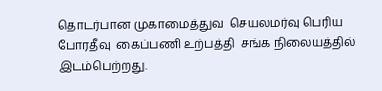தொடர்பான முகாமைத்துவ  செயலமர்வு பெரிய போரதீவு  கைப்பணி உற்பத்தி  சங்க நிலையத்தில் இடம்பெற்றது.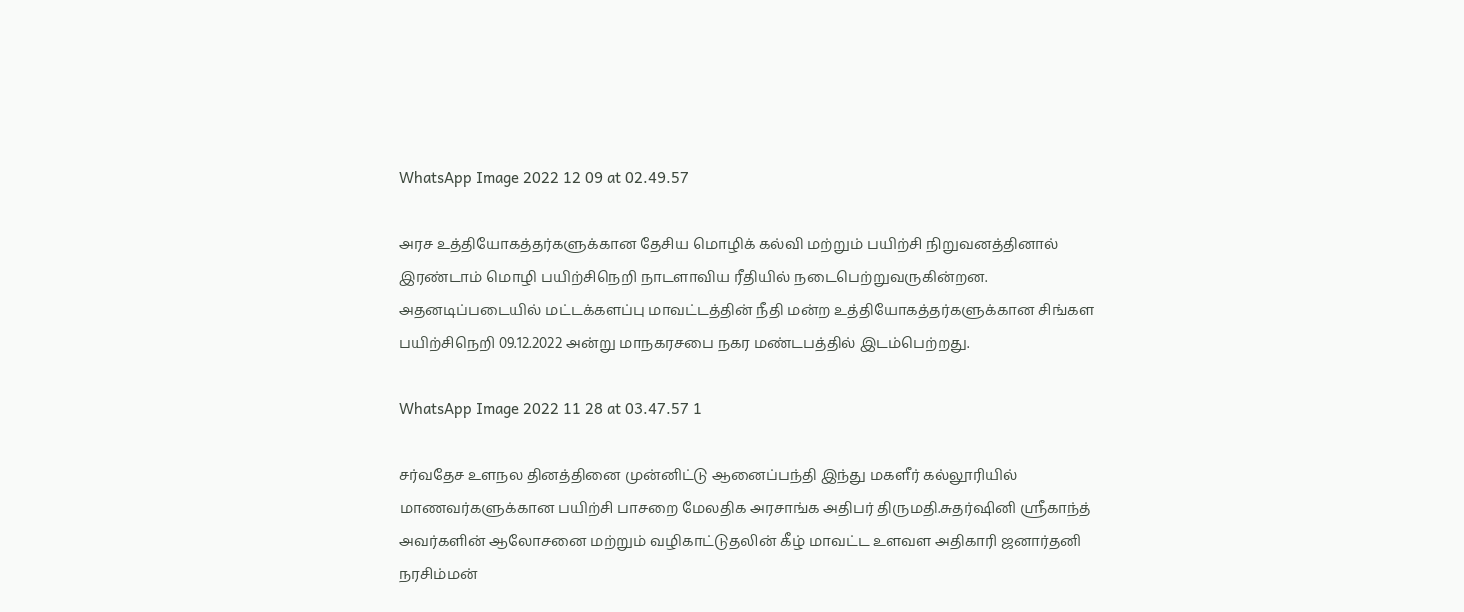WhatsApp Image 2022 12 09 at 02.49.57

அரச உத்தியோகத்தர்களுக்கான தேசிய மொழிக் கல்வி மற்றும் பயிற்சி நிறுவனத்தினால் இரண்டாம் மொழி பயிற்சிநெறி நாடளாவிய ரீதியில் நடைபெற்றுவருகின்றன. அதனடிப்படையில் மட்டக்களப்பு மாவட்டத்தின் நீதி மன்ற உத்தியோகத்தர்களுக்கான சிங்கள பயிற்சிநெறி 09.12.2022 அன்று மாநகரசபை நகர மண்டபத்தில் இடம்பெற்றது.

WhatsApp Image 2022 11 28 at 03.47.57 1

சர்வதேச உளநல தினத்தினை முன்னிட்டு ஆனைப்பந்தி இந்து மகளீர் கல்லூரியில் மாணவர்களுக்கான பயிற்சி பாசறை மேலதிக அரசாங்க அதிபர் திருமதி.சுதர்ஷினி ஸ்ரீகாந்த் அவர்களின் ஆலோசனை மற்றும் வழிகாட்டுதலின் கீழ் மாவட்ட உளவள அதிகாரி ஜனார்தனி நரசிம்மன்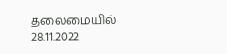தலைமையில் 28.11.2022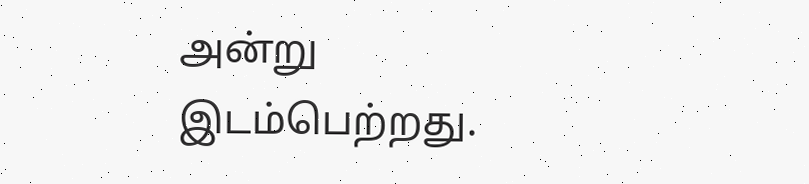அன்று  இடம்பெற்றது.